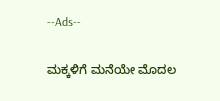--Ads--

ಮಕ್ಕಳಿಗೆ ಮನೆಯೇ ಮೊದಲ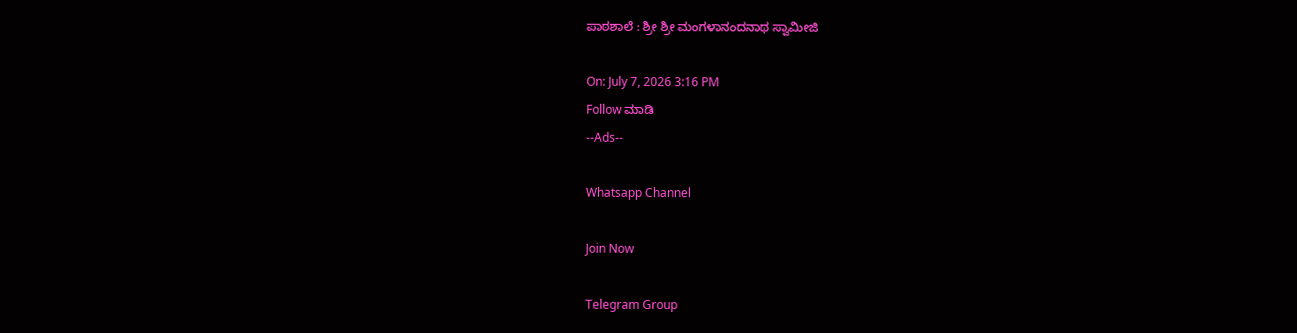ಪಾಠಶಾಲೆ : ಶ್ರೀ ಶ್ರೀ ಮಂಗಳಾನಂದನಾಥ ಸ್ವಾಮೀಜಿ

On: July 7, 2026 3:16 PM
Follow ಮಾಡಿ
--Ads--

Whatsapp Channel

Join Now

Telegram Group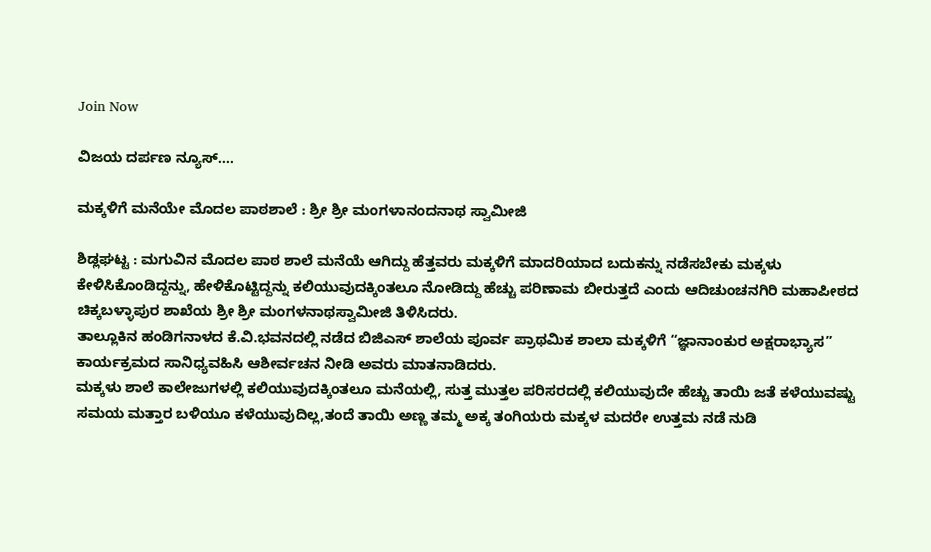Join Now

ವಿಜಯ ದರ್ಪಣ ನ್ಯೂಸ್….

ಮಕ್ಕಳಿಗೆ ಮನೆಯೇ ಮೊದಲ ಪಾಠಶಾಲೆ : ಶ್ರೀ ಶ್ರೀ ಮಂಗಳಾನಂದನಾಥ ಸ್ವಾಮೀಜಿ

ಶಿಡ್ಲಘಟ್ಟ : ಮಗುವಿನ ಮೊದಲ ಪಾಠ ಶಾಲೆ ಮನೆಯೆ ಆಗಿದ್ದು ಹೆತ್ತವರು ಮಕ್ಕಳಿಗೆ ಮಾದರಿಯಾದ ಬದುಕನ್ನು ನಡೆಸಬೇಕು ಮಕ್ಕಳು ಕೇಳಿಸಿಕೊಂಡಿದ್ದನ್ನು, ಹೇಳಿಕೊಟ್ಟಿದ್ದನ್ನು ಕಲಿಯುವುದಕ್ಕಿಂತಲೂ ನೋಡಿದ್ದು ಹೆಚ್ಚು ಪರಿಣಾಮ ಬೀರುತ್ತದೆ ಎಂದು ಆದಿಚುಂಚನಗಿರಿ ಮಹಾಪೀಠದ ಚಿಕ್ಕಬಳ್ಳಾಪುರ ಶಾಖೆಯ ಶ್ರೀ ಶ್ರೀ ಮಂಗಳನಾಥಸ್ವಾಮೀಜಿ ತಿಳಿಸಿದರು.
ತಾಲ್ಲೂಕಿನ ಹಂಡಿಗನಾಳದ ಕೆ.ವಿ.ಭವನದಲ್ಲಿ ನಡೆದ ಬಿಜಿಎಸ್ ಶಾಲೆಯ ಪೂರ್ವ ಪ್ರಾಥಮಿಕ ಶಾಲಾ ಮಕ್ಕಳಿಗೆ “ಜ್ಞಾನಾಂಕುರ ಅಕ್ಷರಾಭ್ಯಾಸ” ಕಾರ್ಯಕ್ರಮದ ಸಾನಿಧ್ಯವಹಿಸಿ ಆಶೀರ್ವಚನ ನೀಡಿ ಅವರು ಮಾತನಾಡಿದರು.
ಮಕ್ಕಳು ಶಾಲೆ ಕಾಲೇಜುಗಳಲ್ಲಿ ಕಲಿಯುವುದಕ್ಕಿಂತಲೂ ಮನೆಯಲ್ಲಿ, ಸುತ್ತ ಮುತ್ತಲ ಪರಿಸರದಲ್ಲಿ ಕಲಿಯುವುದೇ ಹೆಚ್ಚು ತಾಯಿ ಜತೆ ಕಳೆಯುವಷ್ಟು ಸಮಯ ಮತ್ತಾರ ಬಳಿಯೂ ಕಳೆಯುವುದಿಲ್ಲ,ತಂದೆ ತಾಯಿ ಅಣ್ಣ ತಮ್ಮ ಅಕ್ಕ ತಂಗಿಯರು ಮಕ್ಕಳ ಮದರೇ ಉತ್ತಮ ನಡೆ ನುಡಿ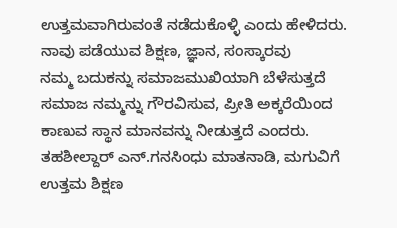ಉತ್ತಮವಾಗಿರುವಂತೆ ನಡೆದುಕೊಳ್ಳಿ ಎಂದು ಹೇಳಿದರು.
ನಾವು ಪಡೆಯುವ ಶಿಕ್ಷಣ, ಜ್ಞಾನ, ಸಂಸ್ಕಾರವು
ನಮ್ಮ ಬದುಕನ್ನು ಸಮಾಜಮುಖಿಯಾಗಿ ಬೆಳೆಸುತ್ತದೆ ಸಮಾಜ ನಮ್ಮನ್ನು ಗೌರವಿಸುವ, ಪ್ರೀತಿ ಅಕ್ಕರೆಯಿಂದ ಕಾಣುವ ಸ್ಥಾನ ಮಾನವನ್ನು ನೀಡುತ್ತದೆ ಎಂದರು.
ತಹಶೀಲ್ದಾರ್ ಎನ್‌.ಗನಸಿಂಧು ಮಾತನಾಡಿ, ಮಗುವಿಗೆ ಉತ್ತಮ ಶಿಕ್ಷಣ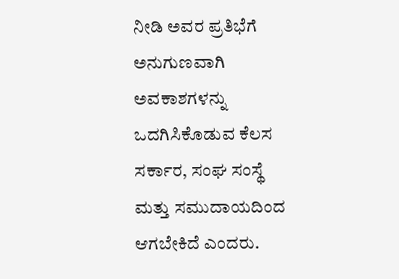ನೀಡಿ ಅವರ ಪ್ರತಿಭೆಗೆ ಅನುಗುಣವಾಗಿ ಅವಕಾಶಗಳನ್ನು ಒದಗಿಸಿಕೊಡುವ ಕೆಲಸ ಸರ್ಕಾರ, ಸಂಘ ಸಂಸ್ಥೆ ಮತ್ತು ಸಮುದಾಯದಿಂದ ಆಗಬೇಕಿದೆ ಎಂದರು.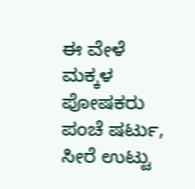ಈ ವೇಳೆ ಮಕ್ಕಳ ಪೋಷಕರು ಪಂಚೆ ಷರ್ಟು, ಸೀರೆ ಉಟ್ಟು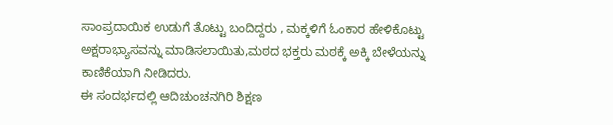ಸಾಂಪ್ರದಾಯಿಕ ಉಡುಗೆ ತೊಟ್ಟು ಬಂದಿದ್ದರು , ಮಕ್ಕಳಿಗೆ ಓಂಕಾರ ಹೇಳಿಕೊಟ್ಟು ಅಕ್ಷರಾಭ್ಯಾಸವನ್ನು ಮಾಡಿಸಲಾಯಿತು,ಮಠದ ಭಕ್ತರು ಮಠಕ್ಕೆ ಅಕ್ಕಿ ಬೇಳೆಯನ್ನು ಕಾಣಿಕೆಯಾಗಿ ನೀಡಿದರು.
ಈ ಸಂದರ್ಭದಲ್ಲಿ ಆದಿಚುಂಚನಗಿರಿ ಶಿಕ್ಷಣ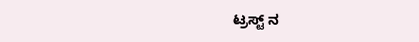ಟ್ರಸ್ಟ್ ನ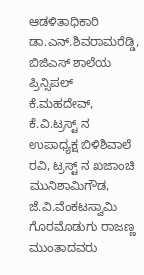ಆಡಳಿತಾಧಿಕಾರಿ ಡಾ.ಎನ್.ಶಿವರಾಮರೆಡ್ಡಿ, ಬಿಜಿಎಸ್ ಶಾಲೆಯ ಪ್ರಿನ್ಸಿಪಲ್ ಕೆ.ಮಹದೇವ್‌, ಕೆ.ವಿ.ಟ್ರಸ್ಟ್ ನ ಉಪಾಧ್ಯಕ್ಷ ಬಿಳಿಶಿವಾಲೆ ರವಿ, ಟ್ರಸ್ಟ್ ನ ಖಜಾಂಚಿ ಮುನಿಶಾಮಿಗೌಡ, ಜೆ.ವಿ‌‌.ವೆಂಕಟಸ್ವಾಮಿ ಗೊರಮೊಡುಗು ರಾಜಣ್ಣ ಮುಂತಾದವರು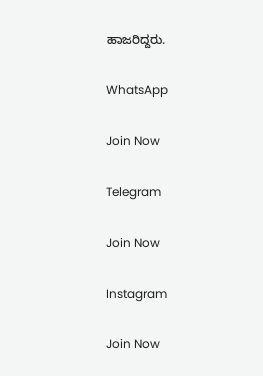ಹಾಜರಿದ್ದರು.

WhatsApp

Join Now

Telegram

Join Now

Instagram

Join Now